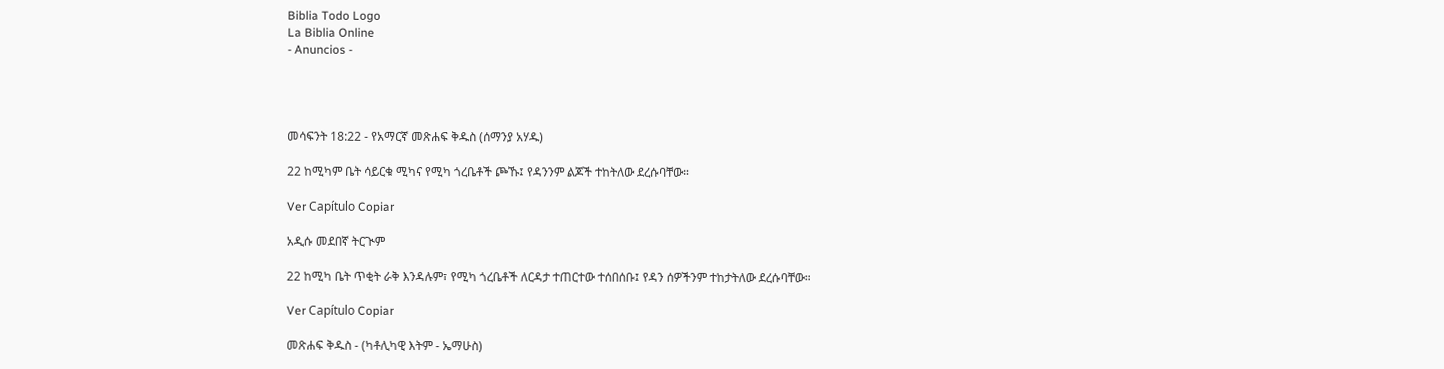Biblia Todo Logo
La Biblia Online
- Anuncios -




መሳፍንት 18:22 - የአማርኛ መጽሐፍ ቅዱስ (ሰማንያ አሃዱ)

22 ከሚካም ቤት ሳይርቁ ሚካና የሚካ ጎረቤቶች ጮኹ፤ የዳንንም ልጆች ተከትለው ደረሱባቸው።

Ver Capítulo Copiar

አዲሱ መደበኛ ትርጒም

22 ከሚካ ቤት ጥቂት ራቅ እንዳሉም፣ የሚካ ጎረቤቶች ለርዳታ ተጠርተው ተሰበሰቡ፤ የዳን ሰዎችንም ተከታትለው ደረሱባቸው።

Ver Capítulo Copiar

መጽሐፍ ቅዱስ - (ካቶሊካዊ እትም - ኤማሁስ)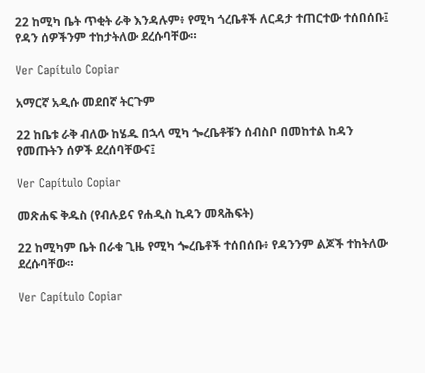22 ከሚካ ቤት ጥቂት ራቅ እንዳሉም፥ የሚካ ጎረቤቶች ለርዳታ ተጠርተው ተሰበሰቡ፤ የዳን ሰዎችንም ተከታትለው ደረሱባቸው።

Ver Capítulo Copiar

አማርኛ አዲሱ መደበኛ ትርጉም

22 ከቤቱ ራቅ ብለው ከሄዱ በኋላ ሚካ ጐረቤቶቹን ሰብስቦ በመከተል ከዳን የመጡትን ሰዎች ደረሰባቸውና፤

Ver Capítulo Copiar

መጽሐፍ ቅዱስ (የብሉይና የሐዲስ ኪዳን መጻሕፍት)

22 ከሚካም ቤት በራቁ ጊዜ የሚካ ጐረቤቶች ተሰበሰቡ፥ የዳንንም ልጆች ተከትለው ደረሱባቸው።

Ver Capítulo Copiar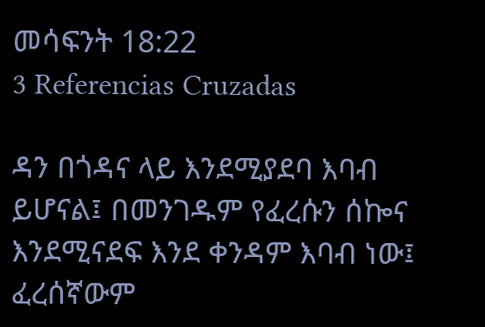መሳፍንት 18:22
3 Referencias Cruzadas

ዳን በጎዳና ላይ እንደሚያደባ እባብ ይሆናል፤ በመንገዱም የፈረሱን ሰኰና እንደሚናደፍ እንደ ቀንዳም እባብ ነው፤ ፈረሰኛውም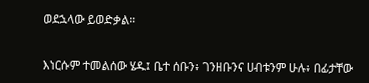ወደኋላው ይወድቃል።


እነርሱም ተመልሰው ሄዱ፤ ቤተ ሰቡን፥ ገንዘቡንና ሀብቱንም ሁሉ፥ በፊታቸው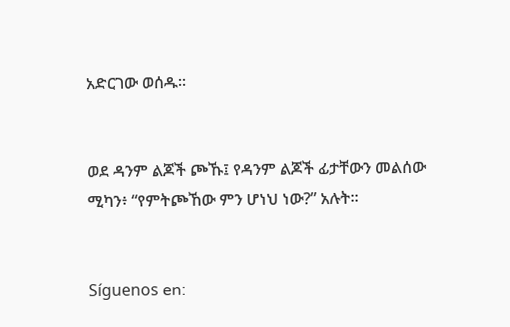አድርገው ወሰዱ።


ወደ ዳንም ልጆች ጮኹ፤ የዳንም ልጆች ፊታቸውን መልሰው ሚካን፥ “የምትጮኸው ምን ሆነህ ነው?” አሉት።


Síguenos en: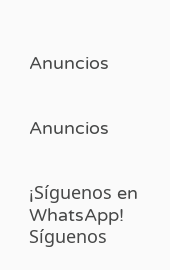Anuncios


Anuncios


¡Síguenos en WhatsApp! Síguenos